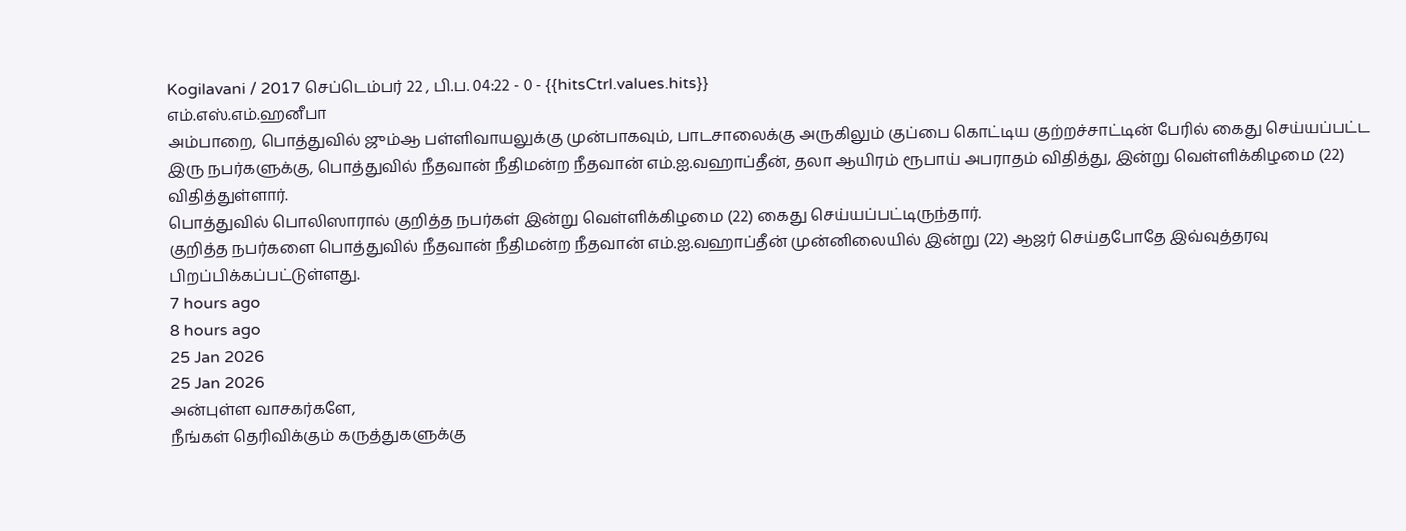Kogilavani / 2017 செப்டெம்பர் 22 , பி.ப. 04:22 - 0 - {{hitsCtrl.values.hits}}
எம்.எஸ்.எம்.ஹனீபா
அம்பாறை, பொத்துவில் ஜும்ஆ பள்ளிவாயலுக்கு முன்பாகவும், பாடசாலைக்கு அருகிலும் குப்பை கொட்டிய குற்றச்சாட்டின் பேரில் கைது செய்யப்பட்ட இரு நபர்களுக்கு, பொத்துவில் நீதவான் நீதிமன்ற நீதவான் எம்.ஐ.வஹாப்தீன், தலா ஆயிரம் ரூபாய் அபராதம் விதித்து, இன்று வெள்ளிக்கிழமை (22) விதித்துள்ளார்.
பொத்துவில் பொலிஸாரால் குறித்த நபர்கள் இன்று வெள்ளிக்கிழமை (22) கைது செய்யப்பட்டிருந்தார்.
குறித்த நபர்களை பொத்துவில் நீதவான் நீதிமன்ற நீதவான் எம்.ஐ.வஹாப்தீன் முன்னிலையில் இன்று (22) ஆஜர் செய்தபோதே இவ்வுத்தரவு பிறப்பிக்கப்பட்டுள்ளது.
7 hours ago
8 hours ago
25 Jan 2026
25 Jan 2026
அன்புள்ள வாசகர்களே,
நீங்கள் தெரிவிக்கும் கருத்துகளுக்கு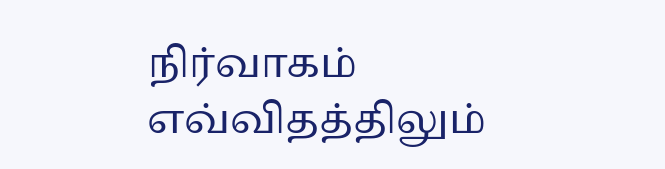நிர்வாகம் எவ்விதத்திலும்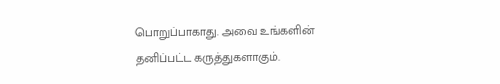பொறுப்பாகாது. அவை உங்களின் தனிப்பட்ட கருத்துகளாகும்.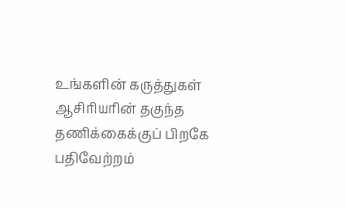உங்களின் கருத்துகள் ஆசிரியரின் தகுந்த தணிக்கைக்குப் பிறகே பதிவேற்றம்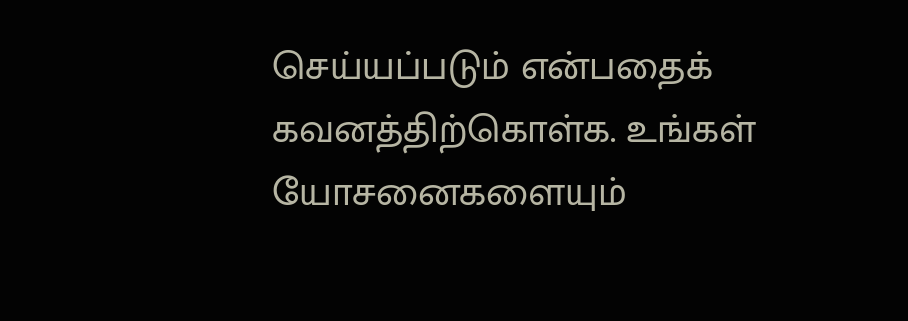செய்யப்படும் என்பதைக் கவனத்திற்கொள்க. உங்கள் யோசனைகளையும்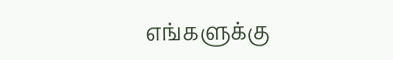எங்களுக்கு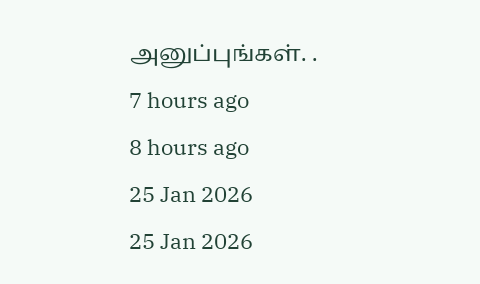அனுப்புங்கள். .
7 hours ago
8 hours ago
25 Jan 2026
25 Jan 2026